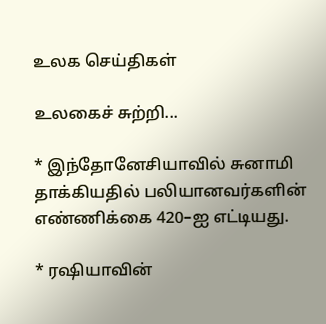உலக செய்திகள்

உலகைச் சுற்றி...

* இந்தோனேசியாவில் சுனாமி தாக்கியதில் பலியானவர்களின் எண்ணிக்கை 420–ஐ எட்டியது.

* ரஷியாவின்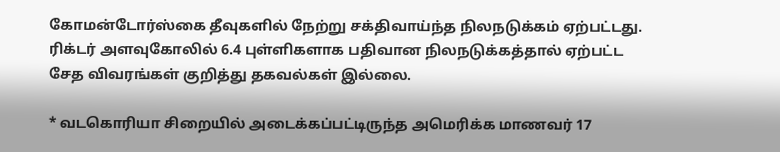கோமன்டோர்ஸ்கை தீவுகளில் நேற்று சக்திவாய்ந்த நிலநடுக்கம் ஏற்பட்டது. ரிக்டர் அளவுகோலில் 6.4 புள்ளிகளாக பதிவான நிலநடுக்கத்தால் ஏற்பட்ட சேத விவரங்கள் குறித்து தகவல்கள் இல்லை.

* வடகொரியா சிறையில் அடைக்கப்பட்டிருந்த அமெரிக்க மாணவர் 17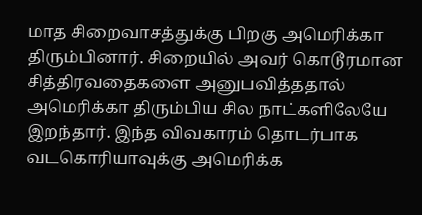மாத சிறைவாசத்துக்கு பிறகு அமெரிக்கா திரும்பினார். சிறையில் அவர் கொடூரமான சித்திரவதைகளை அனுபவித்ததால் அமெரிக்கா திரும்பிய சில நாட்களிலேயே இறந்தார். இந்த விவகாரம் தொடர்பாக வடகொரியாவுக்கு அமெரிக்க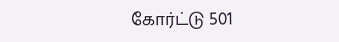கோர்ட்டு 501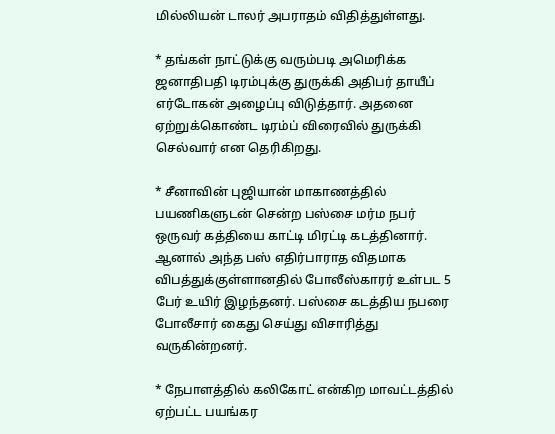மில்லியன் டாலர் அபராதம் விதித்துள்ளது.

* தங்கள் நாட்டுக்கு வரும்படி அமெரிக்க ஜனாதிபதி டிரம்புக்கு துருக்கி அதிபர் தாயீப் எர்டோகன் அழைப்பு விடுத்தார். அதனை ஏற்றுக்கொண்ட டிரம்ப் விரைவில் துருக்கி செல்வார் என தெரிகிறது.

* சீனாவின் புஜியான் மாகாணத்தில் பயணிகளுடன் சென்ற பஸ்சை மர்ம நபர் ஒருவர் கத்தியை காட்டி மிரட்டி கடத்தினார். ஆனால் அந்த பஸ் எதிர்பாராத விதமாக விபத்துக்குள்ளானதில் போலீஸ்காரர் உள்பட 5 பேர் உயிர் இழந்தனர். பஸ்சை கடத்திய நபரை போலீசார் கைது செய்து விசாரித்து வருகின்றனர்.

* நேபாளத்தில் கலிகோட் என்கிற மாவட்டத்தில் ஏற்பட்ட பயங்கர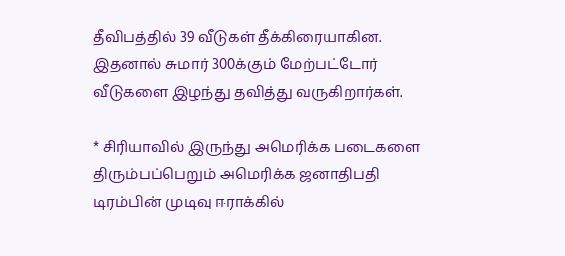தீவிபத்தில் 39 வீடுகள் தீக்கிரையாகின. இதனால் சுமார் 300க்கும் மேற்பட்டோர் வீடுகளை இழந்து தவித்து வருகிறார்கள்.

* சிரியாவில் இருந்து அமெரிக்க படைகளை திரும்பப்பெறும் அமெரிக்க ஜனாதிபதி டிரம்பின் முடிவு ஈராக்கில்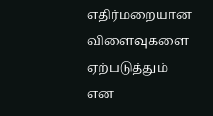எதிர்மறையான விளைவுகளை ஏற்படுத்தும் என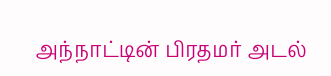அந்நாட்டின் பிரதமர் அடல்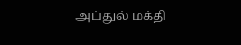அப்துல் மக்தி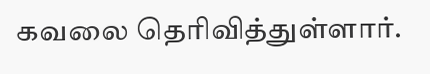கவலை தெரிவித்துள்ளார்.